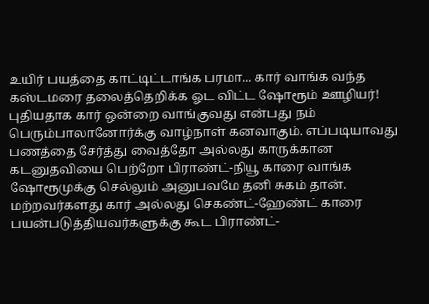உயிர் பயத்தை காட்டிட்டாங்க பரமா... கார் வாங்க வந்த கஸ்டமரை தலைத்தெறிக்க ஓட விட்ட ஷோரூம் ஊழியர்!
புதியதாக கார் ஒன்றை வாங்குவது என்பது நம் பெரும்பாலானோர்க்கு வாழ்நாள் கனவாகும். எப்படியாவது பணத்தை சேர்த்து வைத்தோ அல்லது காருக்கான கடனுதவியை பெற்றோ பிராண்ட்-நியூ காரை வாங்க ஷோரூமுக்கு செல்லும் அனுபவமே தனி சுகம் தான். மற்றவர்களது கார் அல்லது செகண்ட்-ஹேண்ட் காரை பயன்படுத்தியவர்களுக்கு கூட பிராண்ட்-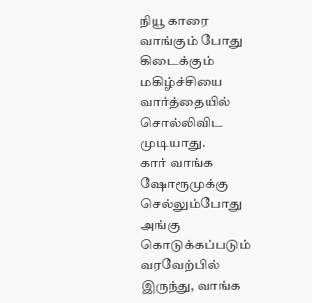நியூ காரை வாங்கும் போது கிடைக்கும் மகிழ்ச்சியை வார்த்தையில் சொல்லிவிட முடியாது.
கார் வாங்க ஷோரூமுக்கு செல்லும்போது அங்கு கொடுக்கப்படும் வரவேற்பில் இருந்து, வாங்க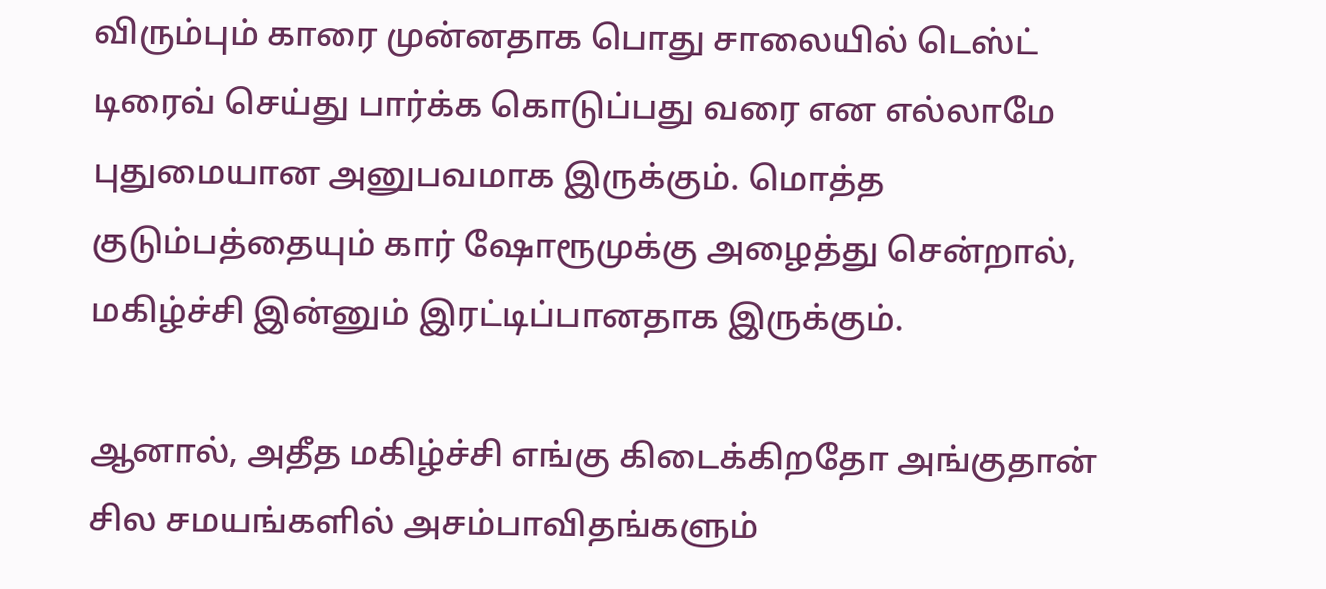விரும்பும் காரை முன்னதாக பொது சாலையில் டெஸ்ட் டிரைவ் செய்து பார்க்க கொடுப்பது வரை என எல்லாமே புதுமையான அனுபவமாக இருக்கும். மொத்த குடும்பத்தையும் கார் ஷோரூமுக்கு அழைத்து சென்றால், மகிழ்ச்சி இன்னும் இரட்டிப்பானதாக இருக்கும்.

ஆனால், அதீத மகிழ்ச்சி எங்கு கிடைக்கிறதோ அங்குதான் சில சமயங்களில் அசம்பாவிதங்களும்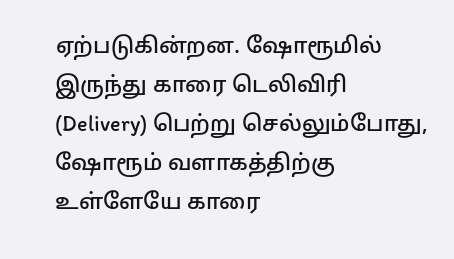ஏற்படுகின்றன. ஷோரூமில் இருந்து காரை டெலிவிரி (Delivery) பெற்று செல்லும்போது, ஷோரூம் வளாகத்திற்கு உள்ளேயே காரை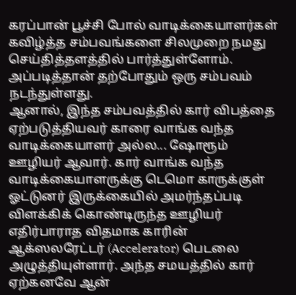கரப்பான் பூச்சி போல் வாடிக்கையாளர்கள் கவிழ்த்த சம்பவங்களை சிலமுறை நமது செய்தித்தளத்தில் பார்த்துள்ளோம். அப்படித்தான் தற்போதும் ஒரு சம்பவம் நடந்துள்ளது.
ஆனால், இந்த சம்பவத்தில் கார் விபத்தை ஏற்படுத்தியவர் காரை வாங்க வந்த வாடிக்கையாளர் அல்ல... ஷோரூம் ஊழியர் ஆவார். கார் வாங்க வந்த வாடிக்கையாளருக்கு டெமொ காருக்குள் ஓட்டுனர் இருக்கையில் அமர்ந்தப்படி விளக்கிக் கொண்டிருந்த ஊழியர் எதிர்பாராத விதமாக காரின் ஆக்ஸலரேட்டர் (Accelerator) பெடலை அழுத்தியுள்ளார். அந்த சமயத்தில் கார் ஏற்கனவே ஆன்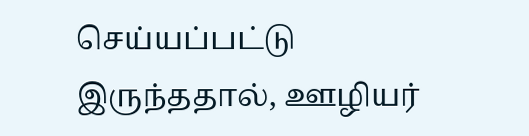செய்யப்பட்டு இருந்ததால், ஊழியர்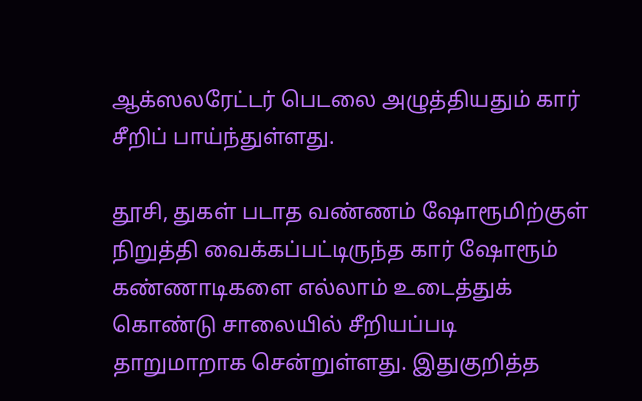ஆக்ஸலரேட்டர் பெடலை அழுத்தியதும் கார் சீறிப் பாய்ந்துள்ளது.

தூசி, துகள் படாத வண்ணம் ஷோரூமிற்குள் நிறுத்தி வைக்கப்பட்டிருந்த கார் ஷோரூம் கண்ணாடிகளை எல்லாம் உடைத்துக் கொண்டு சாலையில் சீறியப்படி தாறுமாறாக சென்றுள்ளது. இதுகுறித்த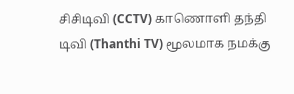சிசிடிவி (CCTV) காணொளி தந்தி டிவி (Thanthi TV) மூலமாக நமக்கு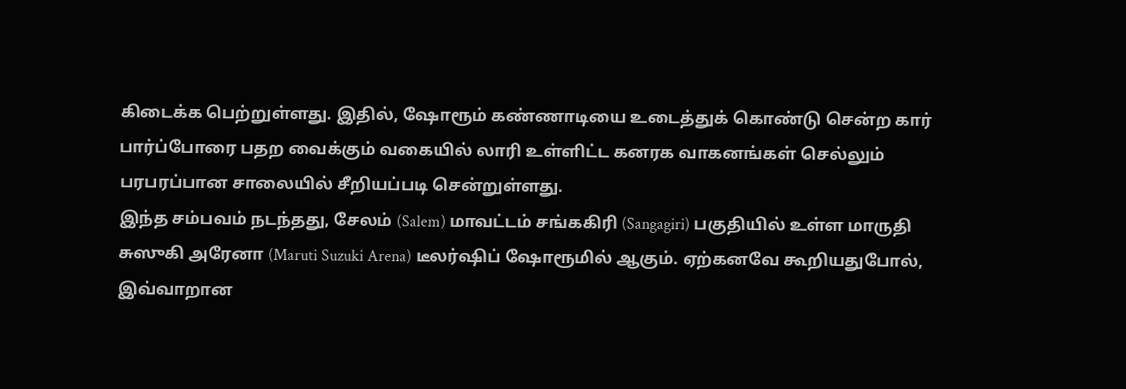கிடைக்க பெற்றுள்ளது. இதில், ஷோரூம் கண்ணாடியை உடைத்துக் கொண்டு சென்ற கார் பார்ப்போரை பதற வைக்கும் வகையில் லாரி உள்ளிட்ட கனரக வாகனங்கள் செல்லும் பரபரப்பான சாலையில் சீறியப்படி சென்றுள்ளது.
இந்த சம்பவம் நடந்தது, சேலம் (Salem) மாவட்டம் சங்ககிரி (Sangagiri) பகுதியில் உள்ள மாருதி சுஸுகி அரேனா (Maruti Suzuki Arena) டீலர்ஷிப் ஷோரூமில் ஆகும். ஏற்கனவே கூறியதுபோல், இவ்வாறான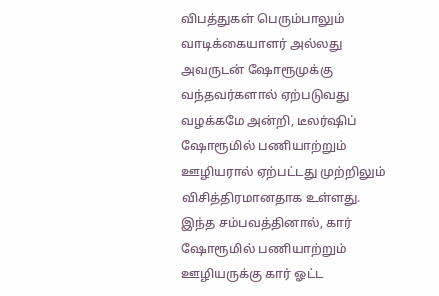விபத்துகள் பெரும்பாலும் வாடிக்கையாளர் அல்லது அவருடன் ஷோரூமுக்கு வந்தவர்களால் ஏற்படுவது வழக்கமே அன்றி, டீலர்ஷிப் ஷோரூமில் பணியாற்றும் ஊழியரால் ஏற்பட்டது முற்றிலும் விசித்திரமானதாக உள்ளது.
இந்த சம்பவத்தினால், கார் ஷோரூமில் பணியாற்றும் ஊழியருக்கு கார் ஓட்ட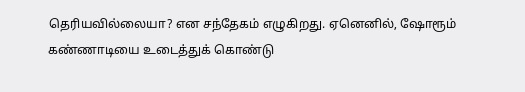தெரியவில்லையா? என சந்தேகம் எழுகிறது. ஏனெனில், ஷோரூம் கண்ணாடியை உடைத்துக் கொண்டு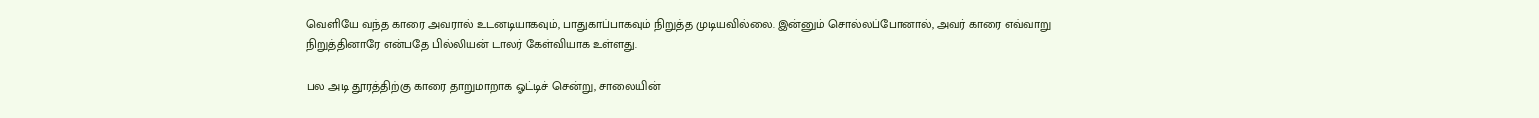வெளியே வந்த காரை அவரால் உடனடியாகவும், பாதுகாப்பாகவும் நிறுத்த முடியவில்லை. இன்னும் சொல்லப்போனால், அவர் காரை எவ்வாறு நிறுத்தினாரே என்பதே பில்லியன் டாலர் கேள்வியாக உள்ளது.

பல அடி தூரத்திற்கு காரை தாறுமாறாக ஓட்டிச் சென்று, சாலையின்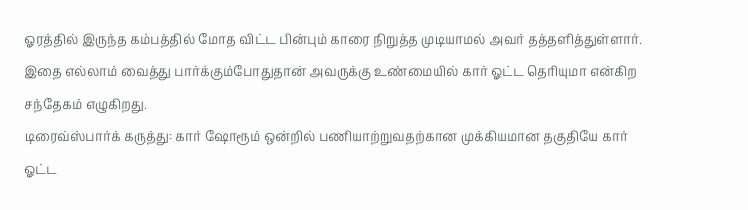ஓரத்தில் இருந்த கம்பத்தில் மோத விட்ட பின்பும் காரை நிறுத்த முடியாமல் அவர் தத்தளித்துள்ளார். இதை எல்லாம் வைத்து பார்க்கும்போதுதான் அவருக்கு உண்மையில் கார் ஓட்ட தெரியுமா என்கிற சந்தேகம் எழுகிறது.
டிரைவ்ஸ்பார்க் கருத்து: கார் ஷோரூம் ஒன்றில் பணியாற்றுவதற்கான முக்கியமான தகுதியே கார் ஓட்ட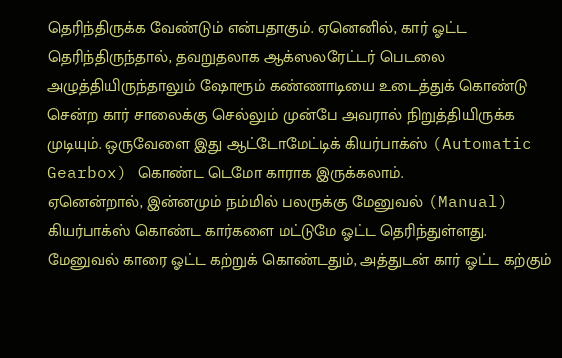தெரிந்திருக்க வேண்டும் என்பதாகும். ஏனெனில், கார் ஓட்ட தெரிந்திருந்தால், தவறுதலாக ஆக்ஸலரேட்டர் பெடலை அழுத்தியிருந்தாலும் ஷோரூம் கண்ணாடியை உடைத்துக் கொண்டு சென்ற கார் சாலைக்கு செல்லும் முன்பே அவரால் நிறுத்தியிருக்க முடியும். ஒருவேளை இது ஆட்டோமேட்டிக் கியர்பாக்ஸ் (Automatic Gearbox) கொண்ட டெமோ காராக இருக்கலாம்.
ஏனென்றால், இன்னமும் நம்மில் பலருக்கு மேனுவல் (Manual) கியர்பாக்ஸ் கொண்ட கார்களை மட்டுமே ஓட்ட தெரிந்துள்ளது. மேனுவல் காரை ஓட்ட கற்றுக் கொண்டதும், அத்துடன் கார் ஓட்ட கற்கும்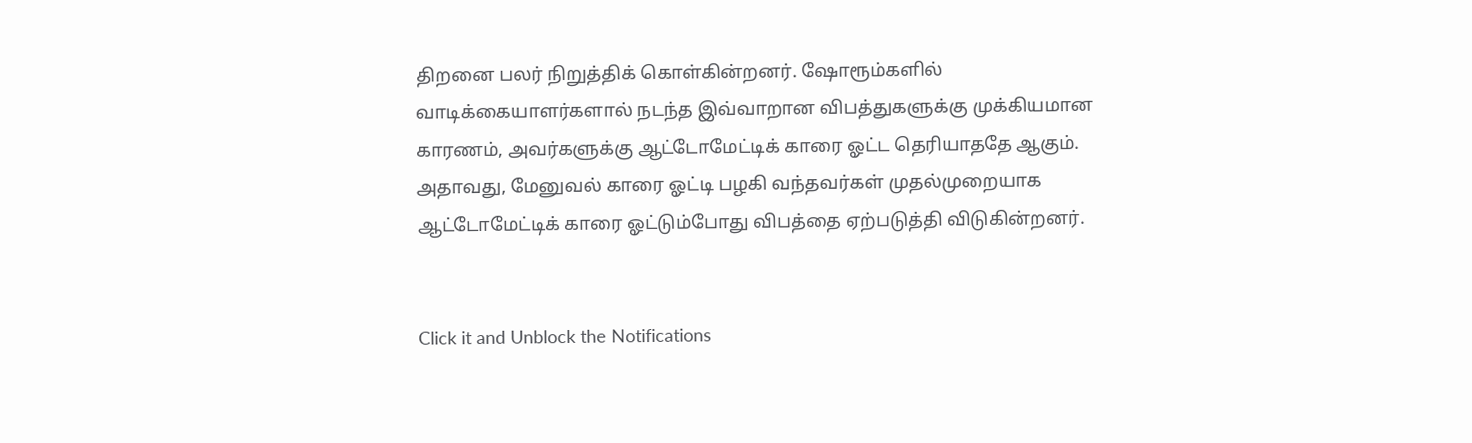திறனை பலர் நிறுத்திக் கொள்கின்றனர். ஷோரூம்களில் வாடிக்கையாளர்களால் நடந்த இவ்வாறான விபத்துகளுக்கு முக்கியமான காரணம், அவர்களுக்கு ஆட்டோமேட்டிக் காரை ஓட்ட தெரியாததே ஆகும். அதாவது, மேனுவல் காரை ஓட்டி பழகி வந்தவர்கள் முதல்முறையாக ஆட்டோமேட்டிக் காரை ஓட்டும்போது விபத்தை ஏற்படுத்தி விடுகின்றனர்.


Click it and Unblock the Notifications